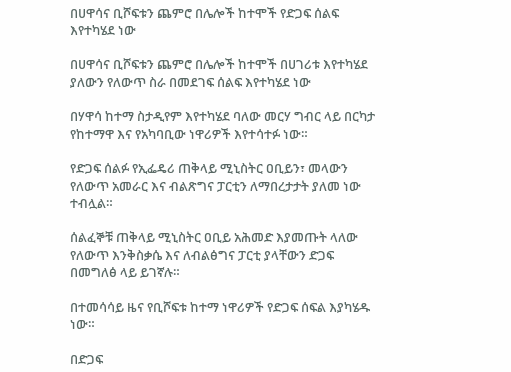በሀዋሳና ቢሾፍቱን ጨምሮ በሌሎች ከተሞች የድጋፍ ሰልፍ እየተካሄደ ነው

በሀዋሳና ቢሾፍቱን ጨምሮ በሌሎች ከተሞች በሀገሪቱ እየተካሄደ ያለውን የለውጥ ስራ በመደገፍ ሰልፍ እየተካሄደ ነው

በሃዋሳ ከተማ ስታዲየም እየተካሄደ ባለው መርሃ ግብር ላይ በርካታ የከተማዋ እና የአካባቢው ነዋሪዎች እየተሳተፉ ነው።

የድጋፍ ሰልፉ የኢፌዴሪ ጠቅላይ ሚኒስትር ዐቢይን፣ መላውን የለውጥ አመራር እና ብልጽግና ፓርቲን ለማበረታታት ያለመ ነው ተብሏል።

ሰልፈኞቹ ጠቅላይ ሚኒስትር ዐቢይ አሕመድ እያመጡት ላለው የለውጥ እንቅስቃሴ እና ለብልፅግና ፓርቲ ያላቸውን ድጋፍ በመግለፅ ላይ ይገኛሉ።

በተመሳሳይ ዜና የቢሾፍቱ ከተማ ነዋሪዎች የድጋፍ ሰፍል እያካሄዱ ነው።

በድጋፍ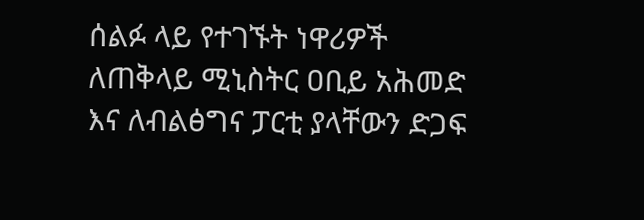ሰልፉ ላይ የተገኙት ነዋሪዎች ለጠቅላይ ሚኒስትር ዐቢይ አሕመድ እና ለብልፅግና ፓርቲ ያላቸውን ድጋፍ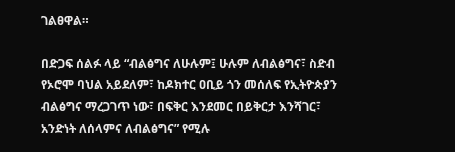ገልፀዋል።

በድጋፍ ሰልፉ ላይ “ብልፅግና ለሁሉም፤ ሁሉም ለብልፅግና፣ ስድብ የኦሮሞ ባህል አይደለም፣ ከዶክተር ዐቢይ ጎን መሰለፍ የኢትዮጵያን ብልፅግና ማረጋገጥ ነው፣ በፍቅር እንደመር በይቅርታ እንሻገር፣ አንድነት ለሰላምና ለብልፅግና” የሚሉ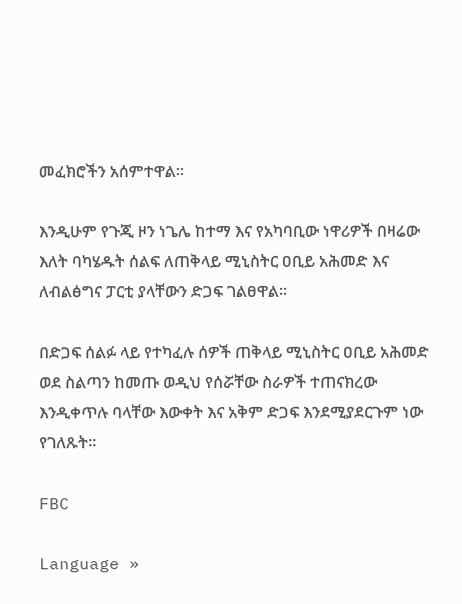መፈክሮችን አሰምተዋል።

እንዲሁም የጉጂ ዞን ነጌሌ ከተማ እና የአካባቢው ነዋሪዎች በዛሬው እለት ባካሄዱት ሰልፍ ለጠቅላይ ሚኒስትር ዐቢይ አሕመድ እና ለብልፅግና ፓርቲ ያላቸውን ድጋፍ ገልፀዋል።

በድጋፍ ሰልፉ ላይ የተካፈሉ ሰዎች ጠቅላይ ሚኒስትር ዐቢይ አሕመድ ወደ ስልጣን ከመጡ ወዲህ የሰሯቸው ስራዎች ተጠናክረው እንዲቀጥሉ ባላቸው እውቀት እና አቅም ድጋፍ እንደሚያደርጉም ነው የገለጹት።

FBC

Language »